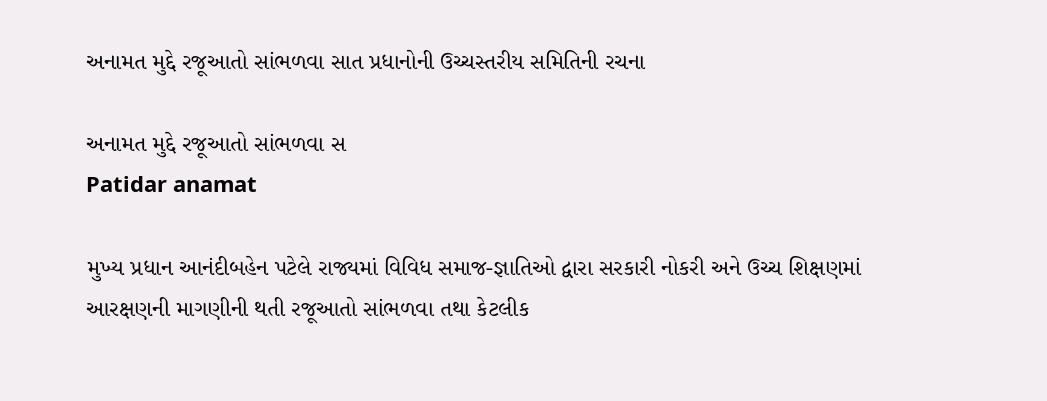અનામત મુદ્દે રજૂઆતો સાંભળવા સાત પ્રધાનોની ઉચ્ચસ્તરીય સમિતિની રચના

અનામત મુદ્દે રજૂઆતો સાંભળવા સ
Patidar anamat

મુખ્ય પ્રધાન આનંદીબહેન પટેલે રાજ્યમાં વિવિધ સમાજ-જ્ઞાતિઓ દ્વારા સરકારી નોકરી અને ઉચ્ચ શિક્ષણમાં આરક્ષણની માગણીની થતી રજૂઆતો સાંભળવા તથા કેટલીક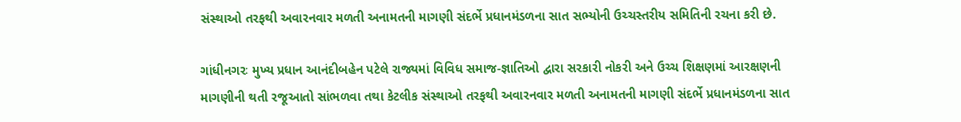સંસ્થાઓ તરફથી અવારનવાર મળતી અનામતની માગણી સંદર્ભે પ્રધાનમંડળના સાત સભ્યોની ઉચ્ચસ્તરીય સમિતિની રચના કરી છે.

ગાંધીનગરઃ મુખ્ય પ્રધાન આનંદીબહેન પટેલે રાજ્યમાં વિવિધ સમાજ-જ્ઞાતિઓ દ્વારા સરકારી નોકરી અને ઉચ્ચ શિક્ષણમાં આરક્ષણની માગણીની થતી રજૂઆતો સાંભળવા તથા કેટલીક સંસ્થાઓ તરફથી અવારનવાર મળતી અનામતની માગણી સંદર્ભે પ્રધાનમંડળના સાત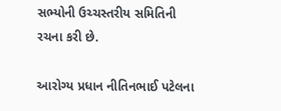સભ્યોની ઉચ્ચસ્તરીય સમિતિની રચના કરી છે.

આરોગ્ય પ્રધાન નીતિનભાઈ પટેલના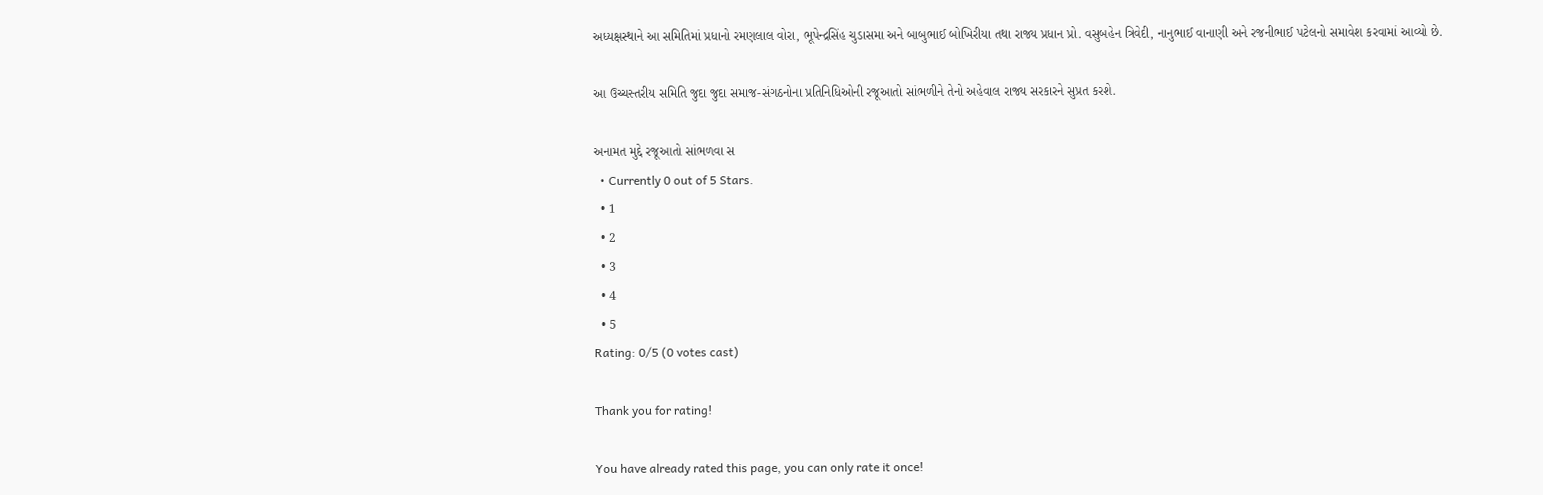અધ્યક્ષસ્થાને આ સમિતિમાં પ્રધાનો રમણલાલ વોરા, ભૂપેન્દ્રસિંહ ચુડાસમા અને બાબુભાઈ બોખિરીયા તથા રાજ્ય પ્રધાન પ્રો. વસુબહેન ત્રિવેદી, નાનુભાઈ વાનાણી અને રજનીભાઈ પટેલનો સમાવેશ કરવામાં આવ્યો છે.

આ ઉચ્ચસ્તરીય સમિતિ જુદા જુદા સમાજ-સંગઠનોના પ્રતિનિધિઓની રજૂઆતો સાંભળીને તેનો અહેવાલ રાજ્ય સરકારને સુપ્રત કરશે.

અનામત મુદ્દે રજૂઆતો સાંભળવા સ
  • Currently 0 out of 5 Stars.
  • 1
  • 2
  • 3
  • 4
  • 5
Rating: 0/5 (0 votes cast)

Thank you for rating!

You have already rated this page, you can only rate it once!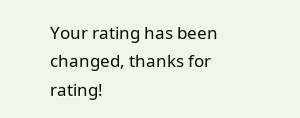Your rating has been changed, thanks for rating!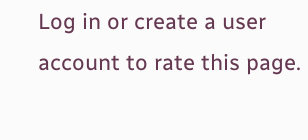Log in or create a user account to rate this page.